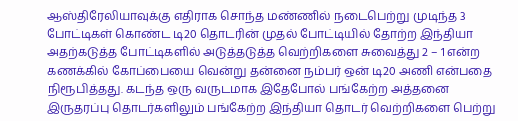ஆஸ்திரேலியாவுக்கு எதிராக சொந்த மண்ணில் நடைபெற்று முடிந்த 3 போட்டிகள் கொண்ட டி20 தொடரின் முதல் போட்டியில் தோற்ற இந்தியா அதற்கடுத்த போட்டிகளில் அடுத்தடுத்த வெற்றிகளை சுவைத்து 2 – 1 என்ற கணக்கில் கோப்பையை வென்று தன்னை நம்பர் ஒன் டி20 அணி என்பதை நிரூபித்தது. கடந்த ஒரு வருடமாக இதேபோல் பங்கேற்ற அத்தனை இருதரப்பு தொடர்களிலும் பங்கேற்ற இந்தியா தொடர் வெற்றிகளை பெற்று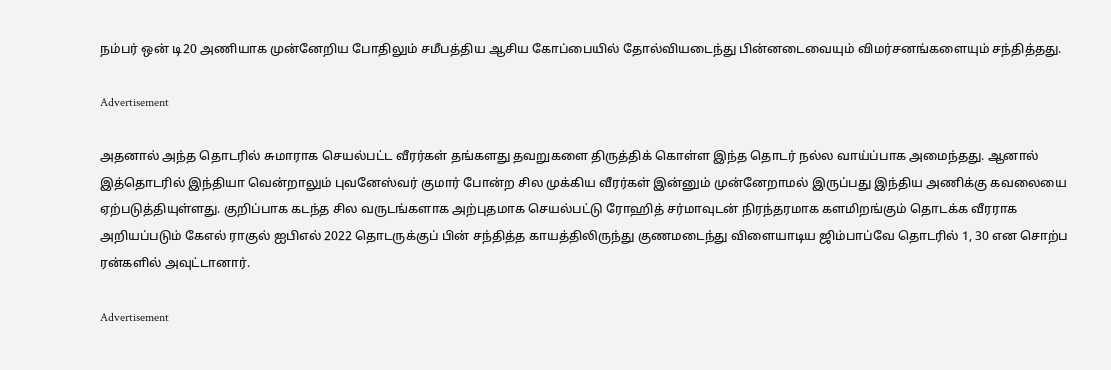நம்பர் ஒன் டி20 அணியாக முன்னேறிய போதிலும் சமீபத்திய ஆசிய கோப்பையில் தோல்வியடைந்து பின்னடைவையும் விமர்சனங்களையும் சந்தித்தது.

Advertisement

அதனால் அந்த தொடரில் சுமாராக செயல்பட்ட வீரர்கள் தங்களது தவறுகளை திருத்திக் கொள்ள இந்த தொடர் நல்ல வாய்ப்பாக அமைந்தது. ஆனால் இத்தொடரில் இந்தியா வென்றாலும் புவனேஸ்வர் குமார் போன்ற சில முக்கிய வீரர்கள் இன்னும் முன்னேறாமல் இருப்பது இந்திய அணிக்கு கவலையை ஏற்படுத்தியுள்ளது. குறிப்பாக கடந்த சில வருடங்களாக அற்புதமாக செயல்பட்டு ரோஹித் சர்மாவுடன் நிரந்தரமாக களமிறங்கும் தொடக்க வீரராக அறியப்படும் கேஎல் ராகுல் ஐபிஎல் 2022 தொடருக்குப் பின் சந்தித்த காயத்திலிருந்து குணமடைந்து விளையாடிய ஜிம்பாப்வே தொடரில் 1, 30 என சொற்ப ரன்களில் அவுட்டானார்.

Advertisement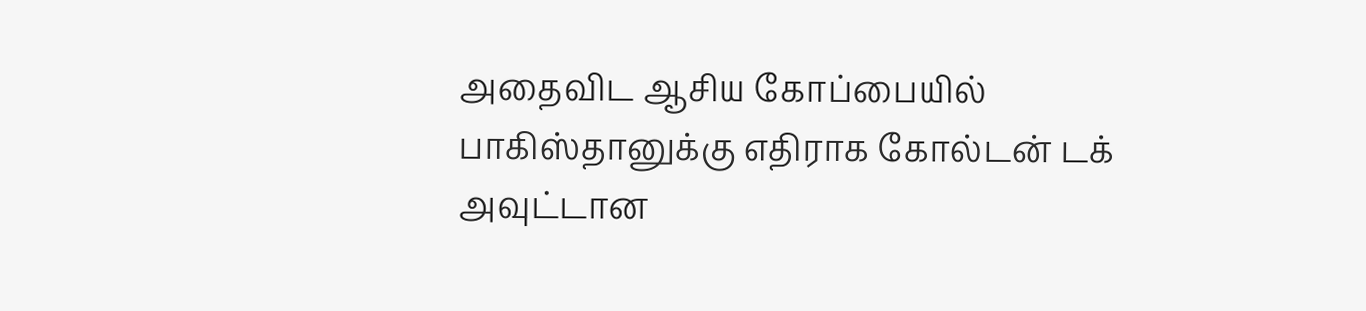அதைவிட ஆசிய கோப்பையில் பாகிஸ்தானுக்கு எதிராக கோல்டன் டக் அவுட்டான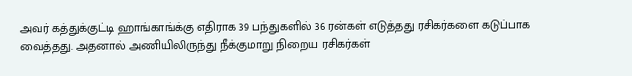அவர் கத்துக்குட்டி ஹாங்காங்க்கு எதிராக 39 பந்துகளில் 36 ரன்கள் எடுத்தது ரசிகர்களை கடுப்பாக வைத்தது. அதனால் அணியிலிருந்து நீக்குமாறு நிறைய ரசிகர்கள்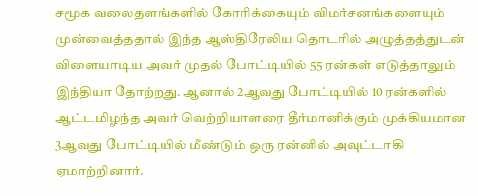சமூக வலைதளங்களில் கோரிக்கையும் விமர்சனங்களையும் முன்வைத்ததால் இந்த ஆஸ்திரேலிய தொடரில் அழுத்தத்துடன் விளையாடிய அவர் முதல் போட்டியில் 55 ரன்கள் எடுத்தாலும் இந்தியா தோற்றது. ஆனால் 2ஆவது போட்டியில் 10 ரன்களில் ஆட்டமிழந்த அவர் வெற்றியாளரை தீர்மானிக்கும் முக்கியமான 3ஆவது போட்டியில் மீண்டும் ஒரு ரன்னில் அவுட்டாகி ஏமாற்றினார்.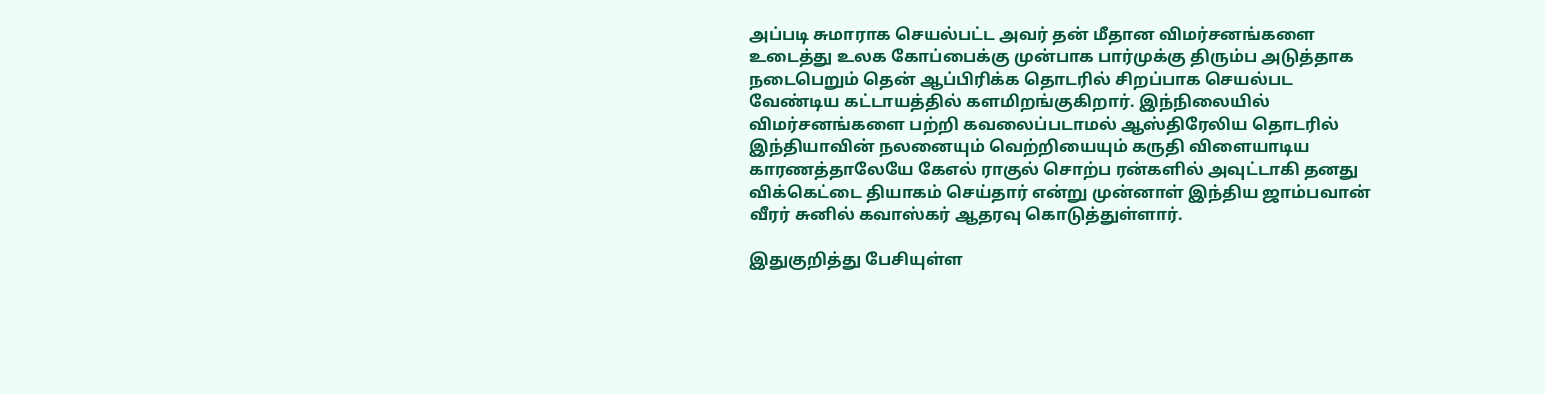அப்படி சுமாராக செயல்பட்ட அவர் தன் மீதான விமர்சனங்களை உடைத்து உலக கோப்பைக்கு முன்பாக பார்முக்கு திரும்ப அடுத்தாக நடைபெறும் தென் ஆப்பிரிக்க தொடரில் சிறப்பாக செயல்பட வேண்டிய கட்டாயத்தில் களமிறங்குகிறார். இந்நிலையில் விமர்சனங்களை பற்றி கவலைப்படாமல் ஆஸ்திரேலிய தொடரில் இந்தியாவின் நலனையும் வெற்றியையும் கருதி விளையாடிய காரணத்தாலேயே கேஎல் ராகுல் சொற்ப ரன்களில் அவுட்டாகி தனது விக்கெட்டை தியாகம் செய்தார் என்று முன்னாள் இந்திய ஜாம்பவான் வீரர் சுனில் கவாஸ்கர் ஆதரவு கொடுத்துள்ளார்.

இதுகுறித்து பேசியுள்ள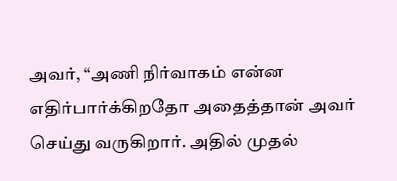அவர், “அணி நிர்வாகம் என்ன எதிர்பார்க்கிறதோ அதைத்தான் அவர் செய்து வருகிறார். அதில் முதல்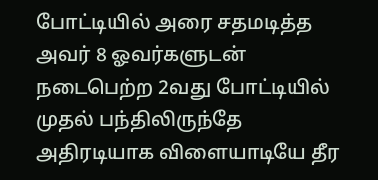போட்டியில் அரை சதமடித்த அவர் 8 ஓவர்களுடன் நடைபெற்ற 2வது போட்டியில் முதல் பந்திலிருந்தே அதிரடியாக விளையாடியே தீர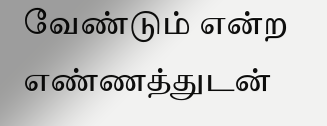வேண்டும் என்ற எண்ணத்துடன்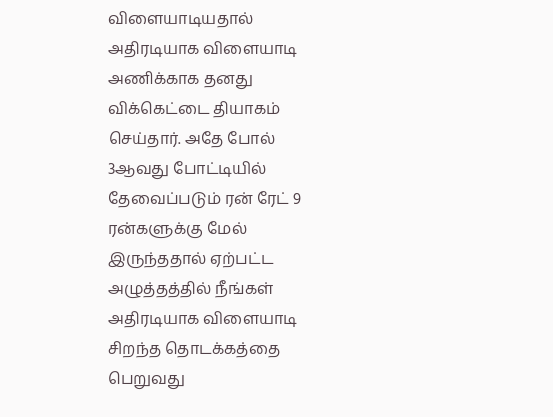விளையாடியதால் அதிரடியாக விளையாடி அணிக்காக தனது விக்கெட்டை தியாகம் செய்தார். அதே போல் 3ஆவது போட்டியில் தேவைப்படும் ரன் ரேட் 9 ரன்களுக்கு மேல் இருந்ததால் ஏற்பட்ட அழுத்தத்தில் நீங்கள் அதிரடியாக விளையாடி சிறந்த தொடக்கத்தை பெறுவது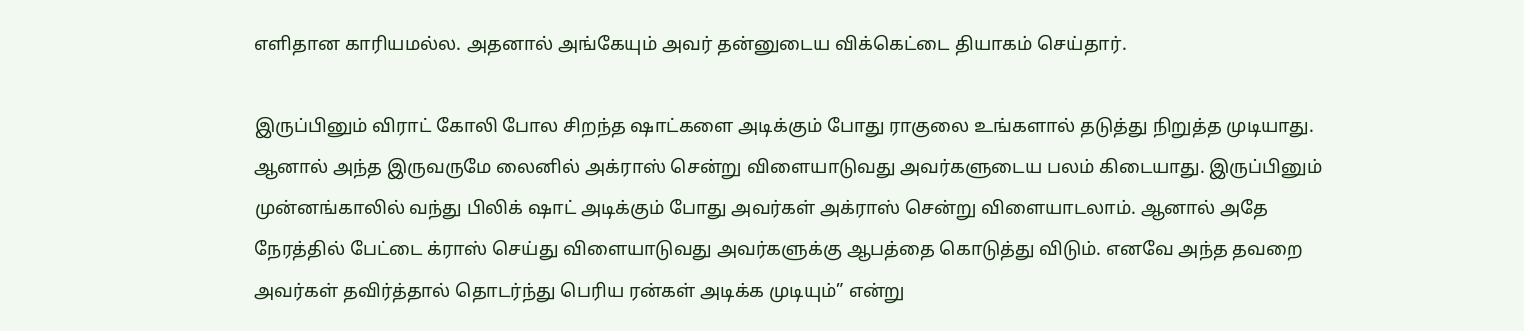எளிதான காரியமல்ல. அதனால் அங்கேயும் அவர் தன்னுடைய விக்கெட்டை தியாகம் செய்தார்.

இருப்பினும் விராட் கோலி போல சிறந்த ஷாட்களை அடிக்கும் போது ராகுலை உங்களால் தடுத்து நிறுத்த முடியாது. ஆனால் அந்த இருவருமே லைனில் அக்ராஸ் சென்று விளையாடுவது அவர்களுடைய பலம் கிடையாது. இருப்பினும் முன்னங்காலில் வந்து பிலிக் ஷாட் அடிக்கும் போது அவர்கள் அக்ராஸ் சென்று விளையாடலாம். ஆனால் அதே நேரத்தில் பேட்டை க்ராஸ் செய்து விளையாடுவது அவர்களுக்கு ஆபத்தை கொடுத்து விடும். எனவே அந்த தவறை அவர்கள் தவிர்த்தால் தொடர்ந்து பெரிய ரன்கள் அடிக்க முடியும்” என்று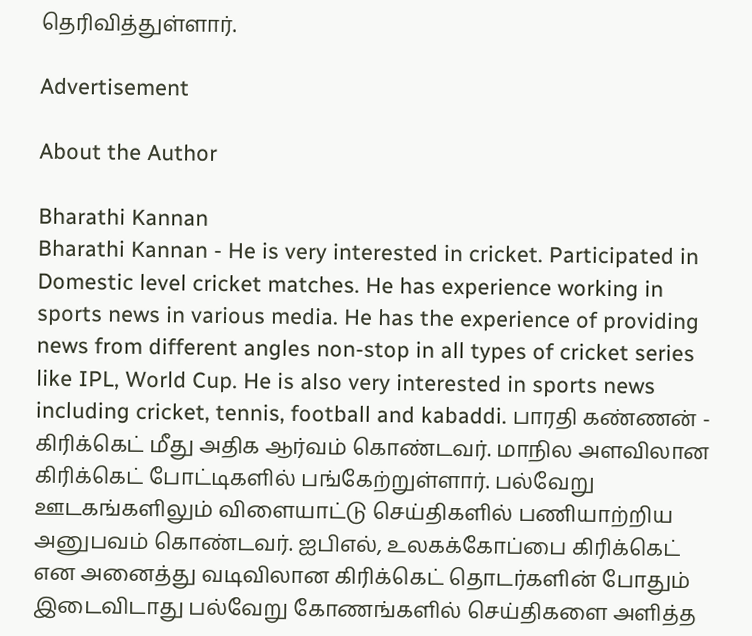தெரிவித்துள்ளார்.

Advertisement

About the Author

Bharathi Kannan
Bharathi Kannan - He is very interested in cricket. Participated in Domestic level cricket matches. He has experience working in sports news in various media. He has the experience of providing news from different angles non-stop in all types of cricket series like IPL, World Cup. He is also very interested in sports news including cricket, tennis, football and kabaddi. பாரதி கண்ணன் - கிரிக்கெட் மீது அதிக ஆர்வம் கொண்டவர். மாநில அளவிலான கிரிக்கெட் போட்டிகளில் பங்கேற்றுள்ளார். பல்வேறு ஊடகங்களிலும் விளையாட்டு செய்திகளில் பணியாற்றிய அனுபவம் கொண்டவர். ஐபிஎல், உலகக்கோப்பை கிரிக்கெட் என அனைத்து வடிவிலான கிரிக்கெட் தொடர்களின் போதும் இடைவிடாது பல்வேறு கோணங்களில் செய்திகளை அளித்த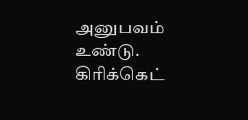அனுபவம் உண்டு. கிரிக்கெட்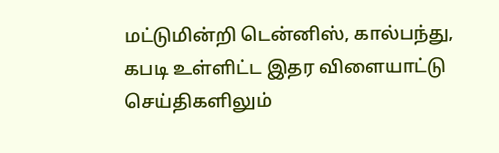மட்டுமின்றி டென்னிஸ், கால்பந்து, கபடி உள்ளிட்ட இதர விளையாட்டு செய்திகளிலும்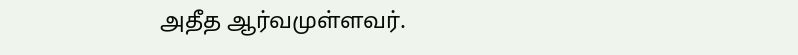அதீத ஆர்வமுள்ளவர்.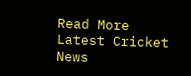Read More
Latest Cricket News